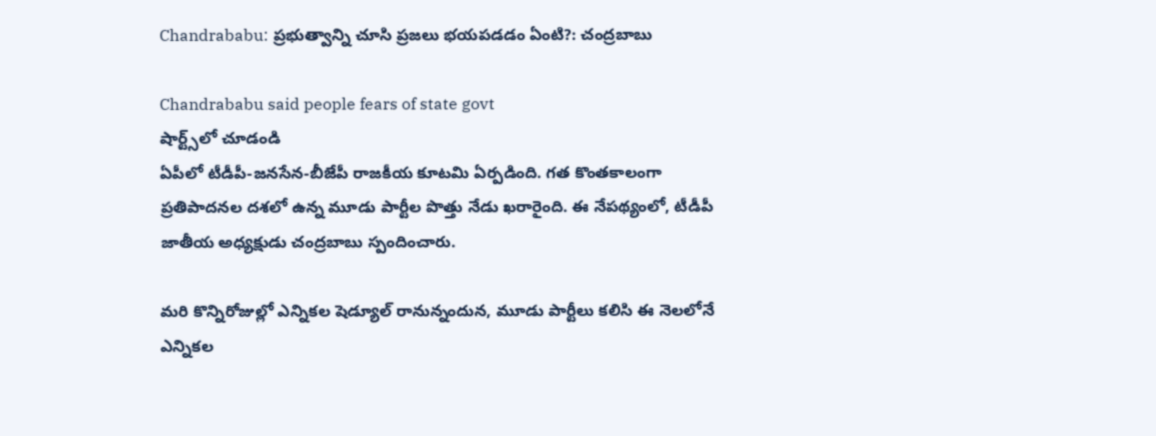Chandrababu: ప్రభుత్వాన్ని చూసి ప్రజలు భయపడడం ఏంటి?: చంద్రబాబు

Chandrababu said people fears of state govt
షార్ట్స్‌లో చూడండి
ఏపీలో టీడీపీ-జనసేన-బీజేపీ రాజకీయ కూటమి ఏర్పడింది. గత కొంతకాలంగా ప్రతిపాదనల దశలో ఉన్న మూడు పార్టీల పొత్తు నేడు ఖరారైంది. ఈ నేపథ్యంలో, టీడీపీ జాతీయ అధ్యక్షుడు చంద్రబాబు స్పందించారు.

మరి కొన్నిరోజుల్లో ఎన్నికల షెడ్యూల్ రానున్నందున, మూడు పార్టీలు కలిసి ఈ నెలలోనే ఎన్నికల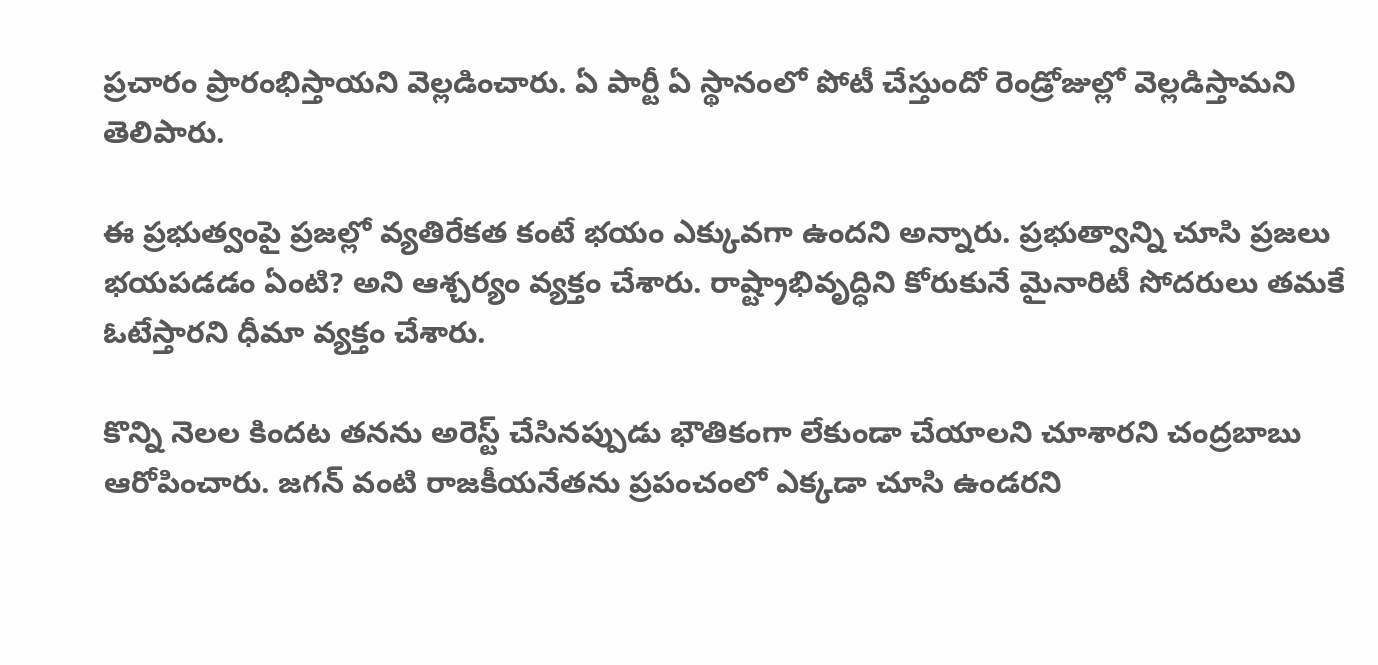ప్రచారం ప్రారంభిస్తాయని వెల్లడించారు. ఏ పార్టీ ఏ స్థానంలో పోటీ చేస్తుందో రెండ్రోజుల్లో వెల్లడిస్తామని తెలిపారు.

ఈ ప్రభుత్వంపై ప్రజల్లో వ్యతిరేకత కంటే భయం ఎక్కువగా ఉందని అన్నారు. ప్రభుత్వాన్ని చూసి ప్రజలు భయపడడం ఏంటి? అని ఆశ్చర్యం వ్యక్తం చేశారు. రాష్ట్రాభివృద్ధిని కోరుకునే మైనారిటీ సోదరులు తమకే ఓటేస్తారని ధీమా వ్యక్తం చేశారు.

కొన్ని నెలల కిందట తనను అరెస్ట్ చేసినప్పుడు భౌతికంగా లేకుండా చేయాలని చూశారని చంద్రబాబు ఆరోపించారు. జగన్ వంటి రాజకీయనేతను ప్రపంచంలో ఎక్కడా చూసి ఉండరని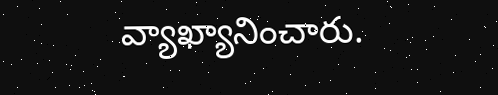వ్యాఖ్యానించారు.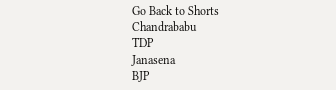Go Back to Shorts
Chandrababu
TDP
Janasena
BJP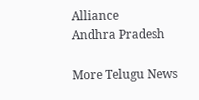Alliance
Andhra Pradesh

More Telugu News